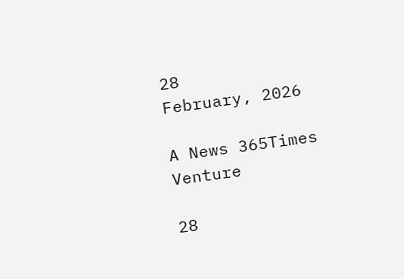28
February, 2026

A News 365Times Venture

28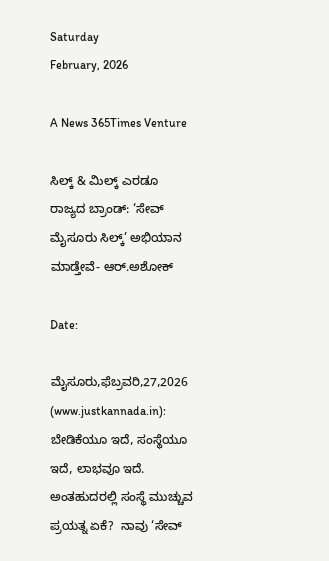Saturday
February, 2026

A News 365Times Venture

ಸಿಲ್ಕ್ & ಮಿಲ್ಕ್ ಎರಡೂ ರಾಜ್ಯದ ಬ್ರಾಂಡ್: ‘ಸೇವ್ ಮೈಸೂರು ಸಿಲ್ಕ್’ ಅಭಿಯಾನ ಮಾಡ್ತೇವೆ- ಆರ್.ಅಶೋಕ್

Date:

ಮೈಸೂರು,ಫೆಬ್ರವರಿ,27,2026 (www.justkannada.in): ಬೇಡಿಕೆಯೂ ಇದೆ, ಸಂಸ್ಥೆಯೂ ಇದೆ, ಲಾಭವೂ ಇದೆ. ಅಂತಹುದರಲ್ಲಿ ಸಂಸ್ಥೆ ಮುಚ್ಚುವ ಪ್ರಯತ್ನ ಏಕೆ?  ನಾವು ‘ಸೇವ್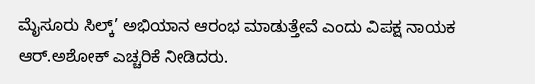ಮೈಸೂರು ಸಿಲ್ಕ್’ ಅಭಿಯಾನ ಆರಂಭ ಮಾಡುತ್ತೇವೆ ಎಂದು ವಿಪಕ್ಷ ನಾಯಕ ಆರ್.ಅಶೋಕ್ ಎಚ್ಚರಿಕೆ ನೀಡಿದರು.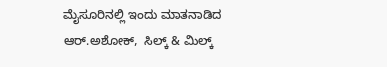ಮೈಸೂರಿನಲ್ಲಿ ಇಂದು ಮಾತನಾಡಿದ ಆರ್.ಅಶೋಕ್,  ಸಿಲ್ಕ್ & ಮಿಲ್ಕ್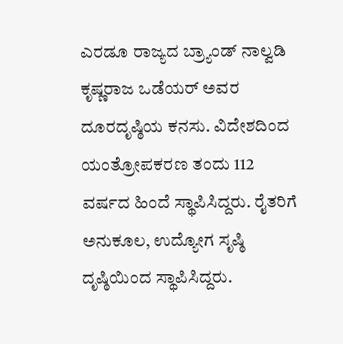ಎರಡೂ ರಾಜ್ಯದ ಬ್ರ್ಯಾಂಡ್ ನಾಲ್ವಡಿ‌ ಕೃಷ್ಣರಾಜ ಒಡೆಯರ್ ಅವರ ದೂರದೃಷ್ಠಿಯ ಕನಸು. ವಿದೇಶದಿಂದ ಯಂತ್ರೋಪಕರಣ ತಂದು 112 ವರ್ಷದ ಹಿಂದೆ ಸ್ಥಾಪಿಸಿದ್ದರು. ರೈತರಿಗೆ ಅನುಕೂಲ, ಉದ್ಯೋಗ ಸೃಷ್ಠಿ ದೃಷ್ಠಿಯಿಂದ ಸ್ಥಾಪಿಸಿದ್ದರು.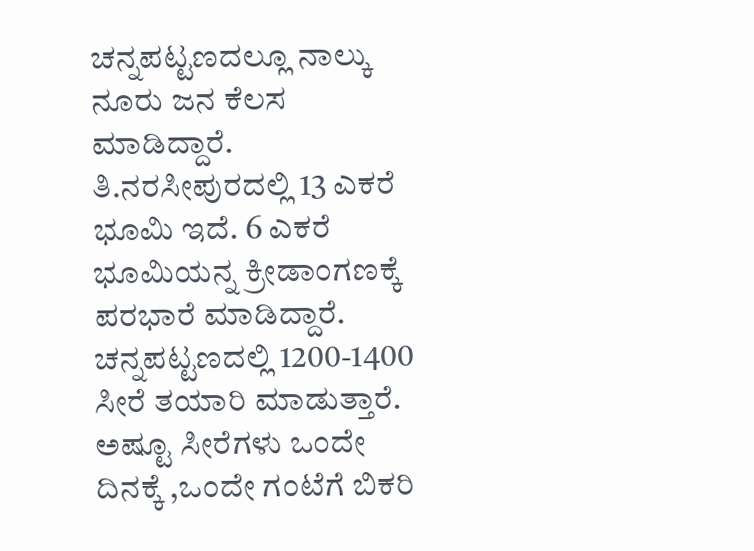ಚನ್ನಪಟ್ಟಣದಲ್ಲೂ ನಾಲ್ಕು ನೂರು ಜನ ಕೆಲಸ ಮಾಡಿದ್ದಾರೆ. ತಿ.ನರಸೀಪುರದಲ್ಲಿ‌ 13 ಎಕರೆ ಭೂಮಿ‌ ಇದೆ. 6 ಎಕರೆ ಭೂಮಿಯನ್ನ ಕ್ರೀಡಾಂಗಣಕ್ಕೆ ಪರಭಾರೆ ಮಾಡಿದ್ದಾರೆ. ಚನ್ನಪಟ್ಟಣದಲ್ಲಿ 1200-1400 ಸೀರೆ ತಯಾರಿ ಮಾಡುತ್ತಾರೆ. ಅಷ್ಟೂ ಸೀರೆಗಳು ಒಂದೇ ದಿನಕ್ಕೆ ,ಒಂದೇ ಗಂಟೆಗೆ ಬಿಕರಿ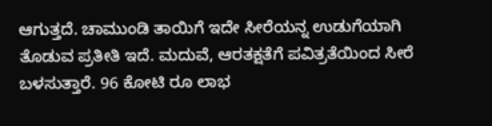ಆಗುತ್ತದೆ. ಚಾಮುಂಡಿ ತಾಯಿಗೆ ಇದೇ ಸೀರೆಯನ್ನ ಉಡುಗೆಯಾಗಿ‌ ತೊಡುವ ಪ್ರತೀತಿ ಇದೆ. ಮದುವೆ, ಆರತಕ್ಷತೆಗೆ ಪವಿತ್ರತೆಯಿಂದ ಸೀರೆ ಬಳಸುತ್ತಾರೆ. 96 ಕೋಟಿ ರೂ ಲಾಭ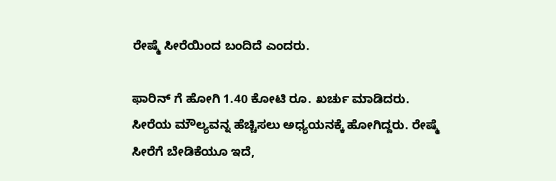ರೇಷ್ಮೆ ಸೀರೆಯಿಂದ ಬಂದಿದೆ ಎಂದರು.

ಫಾರಿನ್ ಗೆ ಹೋಗಿ 1.40 ಕೋಟಿ ರೂ. ಖರ್ಚು ಮಾಡಿದರು. ಸೀರೆಯ ಮೌಲ್ಯವನ್ನ ಹೆಚ್ಚಿಸಲು ಅಧ್ಯಯನಕ್ಕೆ ಹೋಗಿದ್ದರು. ರೇಷ್ಮೆ ಸೀರೆಗೆ ಬೇಡಿಕೆಯೂ ಇದೆ,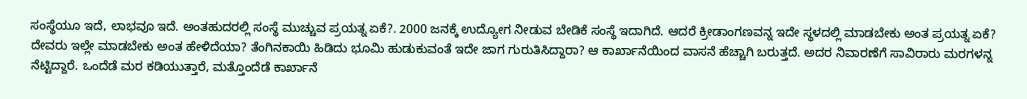ಸಂಸ್ಥೆಯೂ ಇದೆ, ಲಾಭವೂ ಇದೆ. ಅಂತಹುದರಲ್ಲಿ ಸಂಸ್ಥೆ ಮುಚ್ಚುವ ಪ್ರಯತ್ನ ಏಕೆ?. 2000 ಜನಕ್ಕೆ ಉದ್ಯೋಗ ನೀಡುವ ಬೇಡಿಕೆ ಸಂಸ್ಥೆ ಇದಾಗಿದೆ. ಆದರೆ ಕ್ರೀಡಾಂಗಣವನ್ನ ಇದೇ ಸ್ಥಳದಲ್ಲಿ ಮಾಡಬೇಕು ಅಂತ ಪ್ರಯತ್ನ ಏಕೆ? ದೇವರು ಇಲ್ಲೇ ಮಾಡಬೇಕು ಅಂತ ಹೇಳಿದೆಯಾ? ತೆಂಗಿನಕಾಯಿ‌ ಹಿಡಿದು ಭೂಮಿ‌ ಹುಡುಕುವಂತೆ ಇದೇ ಜಾಗ ಗುರುತಿಸಿದ್ದಾರಾ? ಆ ಕಾರ್ಖಾನೆಯಿಂದ ವಾಸನೆ ಹೆಚ್ಚಾಗಿ ಬರುತ್ತದೆ. ಅದರ‌ ನಿವಾರಣೆಗೆ ಸಾವಿರಾರು ಮರಗಳನ್ನ ನೆಟ್ಟಿದ್ದಾರೆ. ಒಂದೆಡೆ ಮರ ಕಡಿಯುತ್ತಾರೆ, ಮತ್ತೊಂದೆಡೆ ಕಾರ್ಖಾನೆ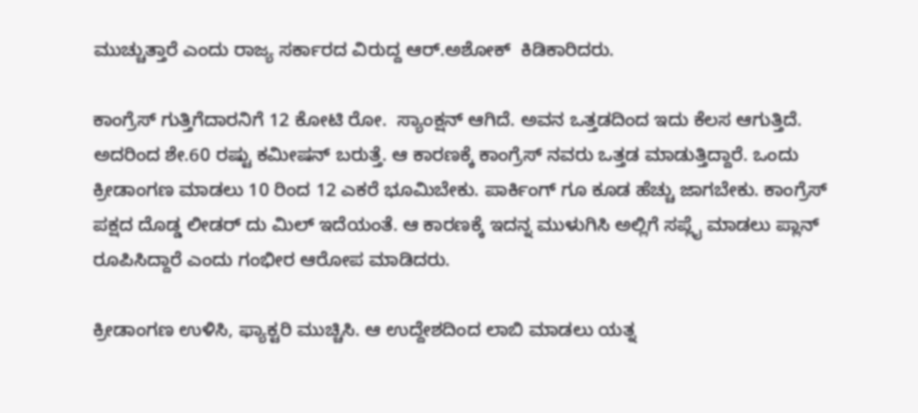ಮುಚ್ಚುತ್ತಾರೆ ಎಂದು ರಾಜ್ಯ ಸರ್ಕಾರದ ವಿರುದ್ದ ಆರ್.ಅಶೋಕ್‌  ಕಿಡಿಕಾರಿದರು.

ಕಾಂಗ್ರೆಸ್ ಗುತ್ತಿಗೆದಾರನಿಗೆ 12 ಕೋಟಿ ರೋ.  ಸ್ಯಾಂಕ್ಷನ್ ಆಗಿದೆ. ಅವನ ಒತ್ತಡದಿಂದ ಇದು ಕೆಲಸ ಆಗುತ್ತಿದೆ. ಅದರಿಂದ ಶೇ.60 ರಷ್ಟು ಕಮೀಷನ್ ಬರುತ್ತೆ. ಆ ಕಾರಣಕ್ಕೆ ಕಾಂಗ್ರೆಸ್ ನವರು ಒತ್ತಡ ಮಾಡುತ್ತಿದ್ದಾರೆ. ಒಂದು ಕ್ರೀಡಾಂಗಣ ಮಾಡಲು 10 ರಿಂದ 12 ಎಕರೆ ಭೂಮಿ‌ಬೇಕು. ಪಾರ್ಕಿಂಗ್ ಗೂ ಕೂಡ ಹೆಚ್ಚು ಜಾಗಬೇಕು. ಕಾಂಗ್ರೆಸ್ ಪಕ್ಷದ ದೊಡ್ಡ‌ ಲೀಡರ್ ದು ಮಿಲ್ ಇದೆಯಂತೆ. ಆ ಕಾರಣಕ್ಕೆ ಇದನ್ನ ಮುಳುಗಿಸಿ ಅಲ್ಲಿಗೆ ಸಪ್ಲೈ ಮಾಡಲು ಪ್ಲಾನ್ ರೂಪಿಸಿದ್ದಾರೆ ಎಂದು ಗಂಭೀರ ಆರೋಪ ಮಾಡಿದರು.

ಕ್ರೀಡಾಂಗಣ ಉಳಿಸಿ, ಫ್ಯಾಕ್ಟರಿ ಮುಚ್ಚಿಸಿ. ಆ ಉದ್ದೇಶದಿಂದ ಲಾಬಿ ಮಾಡಲು ಯತ್ನ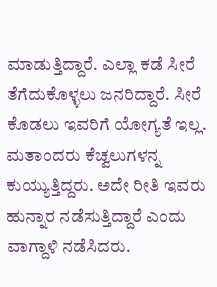ಮಾಡುತ್ತಿದ್ದಾರೆ. ಎಲ್ಲಾ ಕಡೆ ಸೀರೆ ತೆಗೆದುಕೊಳ್ಳಲು ಜನರಿದ್ದಾರೆ. ಸೀರೆ ಕೊಡಲು ಇವರಿಗೆ ಯೋಗ್ಯತೆ ಇಲ್ಲ. ಮತಾಂದರು ಕೆಚ್ವಲುಗಳನ್ನ ಕುಯ್ಯುತ್ತಿದ್ದರು. ಅದೇ ರೀತಿ ಇವರು ಹುನ್ನಾರ ನಡೆಸುತ್ತಿದ್ದಾರೆ ಎಂದು ವಾಗ್ದಾಳಿ ನಡೆಸಿದರು.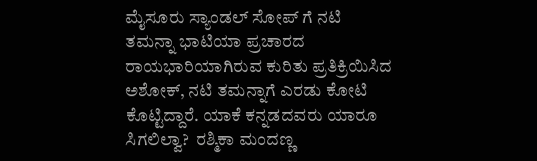ಮೈಸೂರು ಸ್ಯಾಂಡಲ್ ಸೋಪ್ ಗೆ ನಟಿ ತಮನ್ನಾ ಭಾಟಿಯಾ ಪ್ರಚಾರದ ರಾಯಭಾರಿಯಾಗಿರುವ ಕುರಿತು ಪ್ರತಿಕ್ರಿಯಿಸಿದ ಅಶೋಕ್, ನಟಿ ತಮನ್ನಾಗೆ ಎರಡು ಕೋಟಿ ಕೊಟ್ಟಿದ್ದಾರೆ. ಯಾಕೆ ಕನ್ನಡದವರು ಯಾರೂ ಸಿಗಲಿಲ್ವಾ?  ರಶ್ಮಿಕಾ ಮಂದಣ್ಣ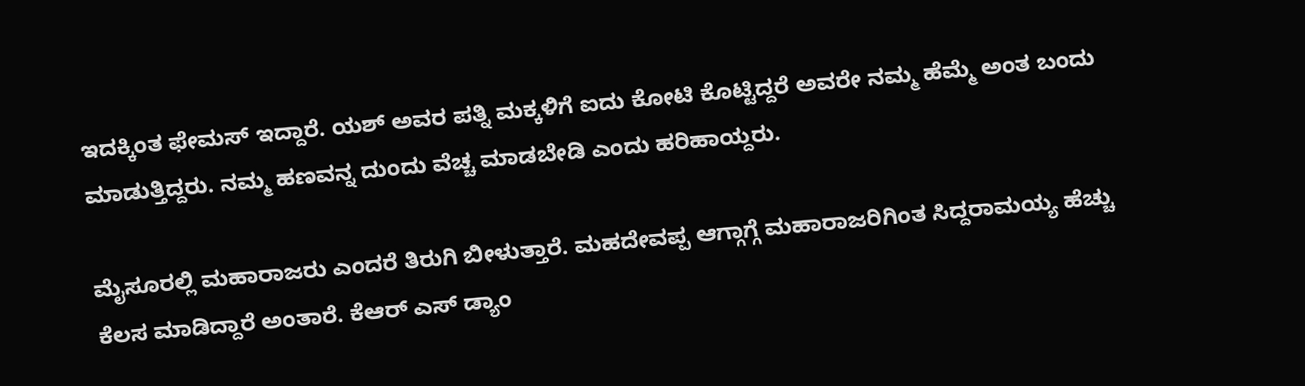ಇದಕ್ಕಿಂತ ಫೇಮಸ್ ಇದ್ದಾರೆ. ಯಶ್ ಅವರ ಪತ್ನಿ ಮಕ್ಕಳಿಗೆ ಐದು ಕೋಟಿ ಕೊಟ್ಟಿದ್ದರೆ ಅವರೇ ನಮ್ಮ ಹೆಮ್ಮೆ ಅಂತ ಬಂದು ಮಾಡುತ್ತಿದ್ದರು. ನಮ್ಮ ಹಣವನ್ನ ದುಂದು ವೆಚ್ಚ ಮಾಡಬೇಡಿ ಎಂದು ಹರಿಹಾಯ್ದರು.

ಮೈಸೂರಲ್ಲಿ ಮಹಾರಾಜರು ಎಂದರೆ ತಿರುಗಿ ಬೀಳುತ್ತಾರೆ. ಮಹದೇವಪ್ಪ ಆಗ್ಗಾಗ್ಗೆ ಮಹಾರಾಜರಿಗಿಂತ ಸಿದ್ದರಾಮಯ್ಯ ಹೆಚ್ಚು ಕೆಲಸ ಮಾಡಿದ್ದಾರೆ ಅಂತಾರೆ. ಕೆಆರ್ ಎಸ್ ಡ್ಯಾಂ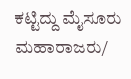ಕಟ್ಟಿದ್ದು ಮೈಸೂರು ಮಹಾರಾಜರು/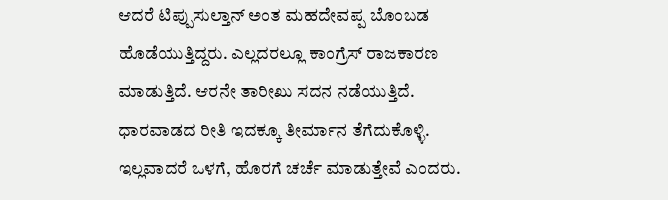ಆದರೆ ಟಿಪ್ಪುಸುಲ್ತಾನ್ ಅಂತ ಮಹದೇವಪ್ಪ ಬೊಂಬಡ ಹೊಡೆಯುತ್ತಿದ್ದರು. ಎಲ್ಲದರಲ್ಲೂ‌ ಕಾಂಗ್ರೆಸ್ ರಾಜಕಾರಣ ಮಾಡುತ್ತಿದೆ. ಆರನೇ ತಾರೀಖು ಸದನ ನಡೆಯುತ್ತಿದೆ. ಧಾರವಾಡದ ರೀತಿ ಇದಕ್ಕೂ ತೀರ್ಮಾನ ತೆಗೆದುಕೊಳ್ಳಿ. ಇಲ್ಲವಾದರೆ ಒಳಗೆ, ಹೊರಗೆ ಚರ್ಚೆ ಮಾಡುತ್ತೇವೆ ಎಂದರು.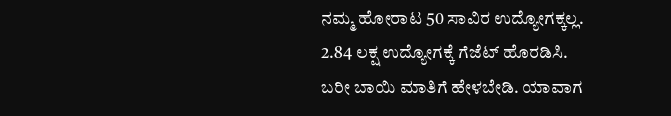ನಮ್ಮ ಹೋರಾಟ 50 ಸಾವಿರ ಉದ್ಯೋಗಕ್ಕಲ್ಲ. 2.84 ಲಕ್ಷ ಉದ್ಯೋಗಕ್ಕೆ ಗೆಜೆಟ್ ಹೊರಡಿಸಿ. ಬರೀ ಬಾಯಿ ಮಾತಿಗೆ ಹೇಳಬೇಡಿ. ಯಾವಾಗ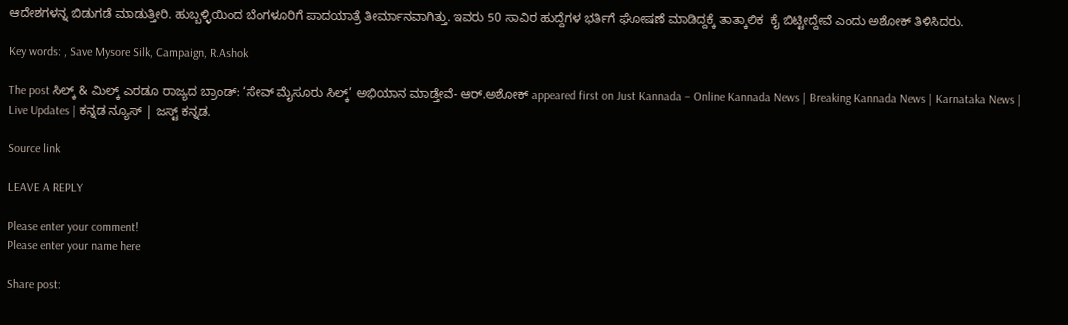ಆದೇಶಗಳನ್ನ ಬಿಡುಗಡೆ ಮಾಡುತ್ತೀರಿ. ಹುಬ್ಬಳ್ಳಿಯಿಂದ ಬೆಂಗಳೂರಿಗೆ ಪಾದಯಾತ್ರೆ ತೀರ್ಮಾನವಾಗಿತ್ತು. ಇವರು 50 ಸಾವಿರ ಹುದ್ದೆಗಳ ಭರ್ತಿಗೆ ಘೋಷಣೆ ಮಾಡಿದ್ದಕ್ಕೆ ತಾತ್ಕಾಲಿಕ  ಕೈ ಬಿಟ್ಟೀದ್ದೇವೆ ಎಂದು ಅಶೋಕ್ ತಿಳಿಸಿದರು.

Key words: , Save Mysore Silk, Campaign, R.Ashok

The post ಸಿಲ್ಕ್ & ಮಿಲ್ಕ್ ಎರಡೂ ರಾಜ್ಯದ ಬ್ರಾಂಡ್: ‘ಸೇವ್ ಮೈಸೂರು ಸಿಲ್ಕ್’ ಅಭಿಯಾನ ಮಾಡ್ತೇವೆ- ಆರ್.ಅಶೋಕ್ appeared first on Just Kannada – Online Kannada News | Breaking Kannada News | Karnataka News | Live Updates | ಕನ್ನಡ ನ್ಯೂಸ್ | ಜಸ್ಟ್ ಕನ್ನಡ.

Source link

LEAVE A REPLY

Please enter your comment!
Please enter your name here

Share post: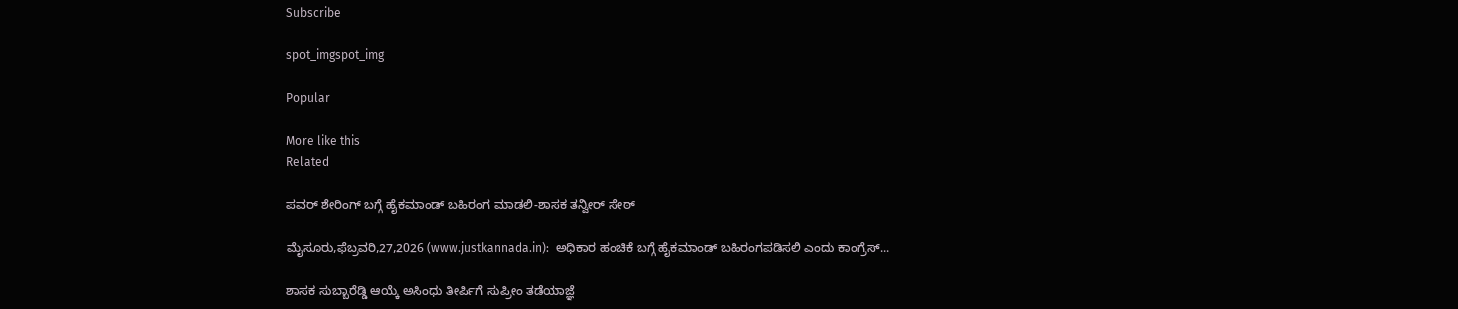Subscribe

spot_imgspot_img

Popular

More like this
Related

ಪವರ್ ಶೇರಿಂಗ್ ಬಗ್ಗೆ ಹೈಕಮಾಂಡ್ ಬಹಿರಂಗ ಮಾಡಲಿ-ಶಾಸಕ ತನ್ವೀರ್ ಸೇಠ್

ಮೈಸೂರು,ಫೆಬ್ರವರಿ,27,2026 (www.justkannada.in):  ಅಧಿಕಾರ ಹಂಚಿಕೆ ಬಗ್ಗೆ ಹೈಕಮಾಂಡ್ ಬಹಿರಂಗಪಡಿಸಲಿ ಎಂದು ಕಾಂಗ್ರೆಸ್...

ಶಾಸಕ ಸುಬ್ಬಾರೆಡ್ಡಿ ಆಯ್ಕೆ ಅಸಿಂಧು ತೀರ್ಪಿಗೆ ಸುಪ್ರೀಂ ತಡೆಯಾಜ್ಞೆ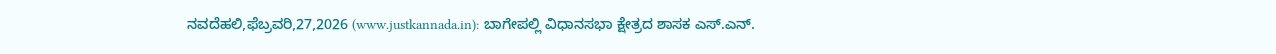ನವದೆಹಲಿ,ಫೆಬ್ರವರಿ,27,2026 (www.justkannada.in): ಬಾಗೇಪಲ್ಲಿ ವಿಧಾನಸಭಾ ಕ್ಷೇತ್ರದ ಶಾಸಕ ಎಸ್‌.ಎನ್‌.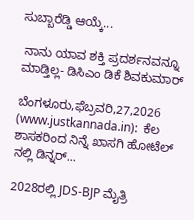ಸುಬ್ಬಾರೆಡ್ಡಿ ಆಯ್ಕೆ...

 ನಾನು ಯಾವ ಶಕ್ತಿ ಪ್ರದರ್ಶನವನ್ನೂ ಮಾಡ್ತಿಲ್ಲ- ಡಿಸಿಎಂ ಡಿಕೆ ಶಿವಕುಮಾರ್

ಬೆಂಗಳೂರು,ಫೆಬ್ರವರಿ,27,2026 (www.justkannada.in):  ಕೆಲ ಶಾಸಕರಿಂದ ನಿನ್ನೆ ಖಾಸಗಿ ಹೋಟೆಲ್ ನಲ್ಲಿ ಡಿನ್ನರ್...

2028ರಲ್ಲಿ JDS-BJP ಮೈತ್ರಿ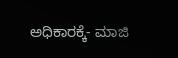ಅಧಿಕಾರಕ್ಕೆ- ಮಾಜಿ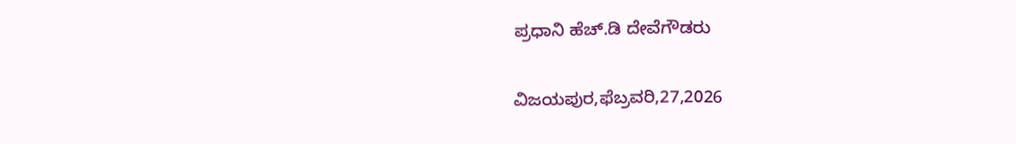ಪ್ರಧಾನಿ ಹೆಚ್.ಡಿ ದೇವೆಗೌಡರು

ವಿಜಯಪುರ,ಫೆಬ್ರವರಿ,27,2026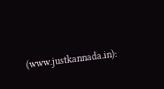(www.justkannada.in):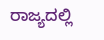ರಾಜ್ಯದಲ್ಲಿ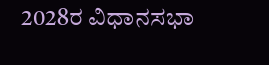2028ರ ವಿಧಾನಸಭಾ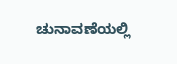ಚುನಾವಣೆಯಲ್ಲಿ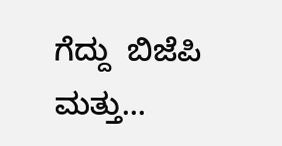ಗೆದ್ದು  ಬಿಜೆಪಿ ಮತ್ತು...